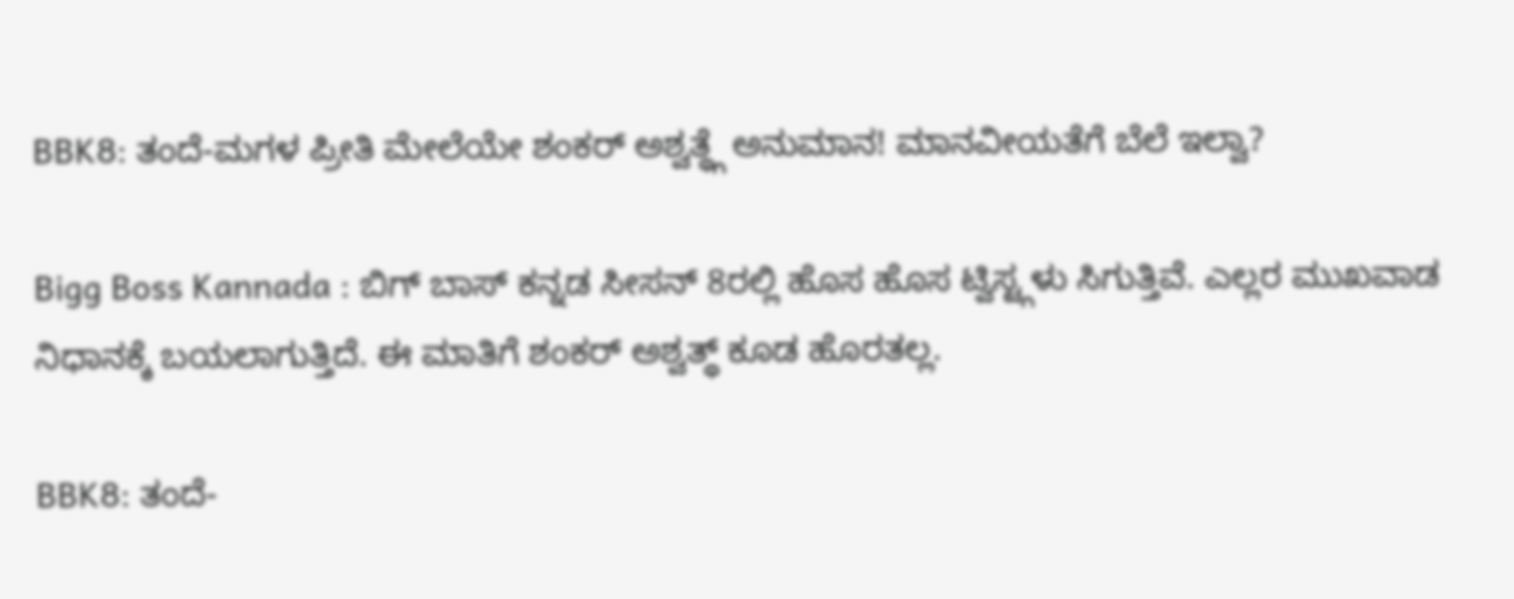BBK8: ತಂದೆ-ಮಗಳ ಪ್ರೀತಿ ಮೇಲೆಯೇ ಶಂಕರ್ ಅಶ್ವತ್ಥ್ಗೆ ಅನುಮಾನ! ಮಾನವೀಯತೆಗೆ ಬೆಲೆ ಇಲ್ವಾ?

Bigg Boss Kannada : ಬಿಗ್ ಬಾಸ್ ಕನ್ನಡ ಸೀಸನ್ 8ರಲ್ಲಿ ಹೊಸ ಹೊಸ ಟ್ವಿಸ್ಟ್ಗಳು ಸಿಗುತ್ತಿವೆ. ಎಲ್ಲರ ಮುಖವಾಡ ನಿಧಾನಕ್ಕೆ ಬಯಲಾಗುತ್ತಿದೆ. ಈ ಮಾತಿಗೆ ಶಂಕರ್ ಅಶ್ವತ್ಥ್ ಕೂಡ ಹೊರತಲ್ಲ.

BBK8: ತಂದೆ-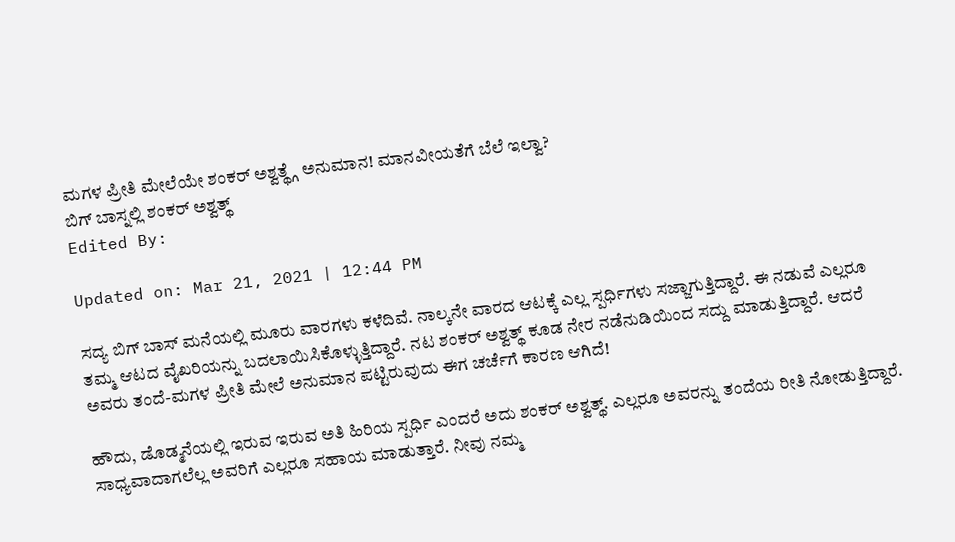ಮಗಳ ಪ್ರೀತಿ ಮೇಲೆಯೇ ಶಂಕರ್ ಅಶ್ವತ್ಥ್ಗೆ ಅನುಮಾನ! ಮಾನವೀಯತೆಗೆ ಬೆಲೆ ಇಲ್ವಾ?
ಬಿಗ್ ಬಾಸ್ನಲ್ಲಿ ಶಂಕರ್ ಅಶ್ವತ್ಥ್
Edited By:

Updated on: Mar 21, 2021 | 12:44 PM

ಸದ್ಯ ಬಿಗ್ ಬಾಸ್ ಮನೆಯಲ್ಲಿ ಮೂರು ವಾರಗಳು ಕಳೆದಿವೆ. ನಾಲ್ಕನೇ ವಾರದ ಆಟಕ್ಕೆ ಎಲ್ಲ ಸ್ಪರ್ಧಿಗಳು ಸಜ್ಜಾಗುತ್ತಿದ್ದಾರೆ. ಈ ನಡುವೆ ಎಲ್ಲರೂ ತಮ್ಮ ಆಟದ ವೈಖರಿಯನ್ನು ಬದಲಾಯಿಸಿಕೊಳ್ಳುತ್ತಿದ್ದಾರೆ. ನಟ ಶಂಕರ್ ಅಶ್ವತ್ಥ್ ಕೂಡ ನೇರ ನಡೆನುಡಿಯಿಂದ ಸದ್ದು ಮಾಡುತ್ತಿದ್ದಾರೆ. ಆದರೆ ಅವರು ತಂದೆ-ಮಗಳ ಪ್ರೀತಿ ಮೇಲೆ ಅನುಮಾನ ಪಟ್ಟಿರುವುದು ಈಗ ಚರ್ಚೆಗೆ ಕಾರಣ ಆಗಿದೆ!

ಹೌದು, ಡೊಡ್ಮನೆಯಲ್ಲಿ ಇರುವ ಇರುವ ಅತಿ ಹಿರಿಯ ಸ್ಪರ್ಧಿ ಎಂದರೆ ಅದು ಶಂಕರ್ ಅಶ್ವತ್ಥ್. ಎಲ್ಲರೂ ಅವರನ್ನು ತಂದೆಯ ರೀತಿ ನೋಡುತ್ತಿದ್ದಾರೆ. ಸಾಧ್ಯವಾದಾಗಲೆಲ್ಲ ಅವರಿಗೆ ಎಲ್ಲರೂ ಸಹಾಯ ಮಾಡುತ್ತಾರೆ. ನೀವು ನಮ್ಮ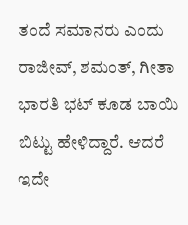ತಂದೆ ಸಮಾನರು ಎಂದು ರಾಜೀವ್, ಶಮಂತ್, ಗೀತಾ ಭಾರತಿ ಭಟ್ ಕೂಡ ಬಾಯಿ ಬಿಟ್ಟು ಹೇಳಿದ್ದಾರೆ. ಆದರೆ ಇದೇ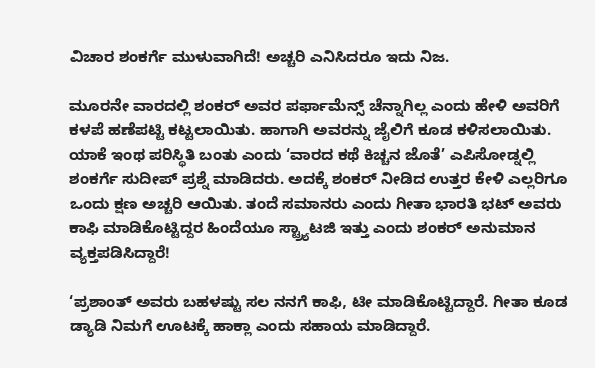ವಿಚಾರ ಶಂಕರ್ಗೆ ಮುಳುವಾಗಿದೆ! ಅಚ್ಚರಿ ಎನಿಸಿದರೂ ಇದು ನಿಜ.

ಮೂರನೇ ವಾರದಲ್ಲಿ ಶಂಕರ್ ಅವರ ಪರ್ಫಾಮೆನ್ಸ್ ಚೆನ್ನಾಗಿಲ್ಲ ಎಂದು ಹೇಳಿ ಅವರಿಗೆ ಕಳಪೆ ಹಣೆಪಟ್ಟಿ ಕಟ್ಟಲಾಯಿತು. ಹಾಗಾಗಿ ಅವರನ್ನು ಜೈಲಿಗೆ ಕೂಡ ಕಳಿಸಲಾಯಿತು. ಯಾಕೆ ಇಂಥ ಪರಿಸ್ಥಿತಿ ಬಂತು ಎಂದು ‘ವಾರದ ಕಥೆ ಕಿಚ್ಚನ ಜೊತೆ’ ಎಪಿಸೋಡ್ನಲ್ಲಿ ಶಂಕರ್ಗೆ ಸುದೀಪ್ ಪ್ರಶ್ನೆ ಮಾಡಿದರು. ಅದಕ್ಕೆ ಶಂಕರ್ ನೀಡಿದ ಉತ್ತರ ಕೇಳಿ ಎಲ್ಲರಿಗೂ ಒಂದು ಕ್ಷಣ ಅಚ್ಚರಿ ಆಯಿತು. ತಂದೆ ಸಮಾನರು ಎಂದು ಗೀತಾ ಭಾರತಿ ಭಟ್ ಅವರು ಕಾಫಿ ಮಾಡಿಕೊಟ್ಟಿದ್ದರ ಹಿಂದೆಯೂ ಸ್ಟ್ರ್ಯಾಟಜಿ ಇತ್ತು ಎಂದು ಶಂಕರ್ ಅನುಮಾನ ವ್ಯಕ್ತಪಡಿಸಿದ್ದಾರೆ!

‘ಪ್ರಶಾಂತ್ ಅವರು ಬಹಳಷ್ಟು ಸಲ ನನಗೆ ಕಾಫಿ, ಟೀ ಮಾಡಿಕೊಟ್ಟಿದ್ದಾರೆ. ಗೀತಾ ಕೂಡ ಡ್ಯಾಡಿ ನಿಮಗೆ ಊಟಕ್ಕೆ ಹಾಕ್ಲಾ ಎಂದು ಸಹಾಯ ಮಾಡಿದ್ದಾರೆ.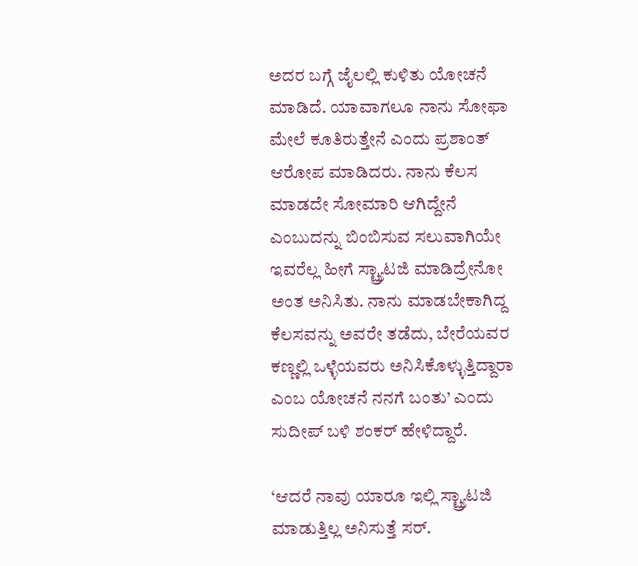ಅದರ ಬಗ್ಗೆ ಜೈಲಲ್ಲಿ ಕುಳಿತು ಯೋಚನೆ ಮಾಡಿದೆ. ಯಾವಾಗಲೂ ನಾನು ಸೋಫಾ ಮೇಲೆ ಕೂತಿರುತ್ತೇನೆ ಎಂದು ಪ್ರಶಾಂತ್ ಆರೋಪ ಮಾಡಿದರು. ನಾನು ಕೆಲಸ ಮಾಡದೇ ಸೋಮಾರಿ ಆಗಿದ್ದೇನೆ ಎಂಬುದನ್ನು ಬಿಂಬಿಸುವ ಸಲುವಾಗಿಯೇ ಇವರೆಲ್ಲ ಹೀಗೆ ಸ್ಟ್ರ್ಯಾಟಜಿ ಮಾಡಿದ್ರೇನೋ ಅಂತ ಅನಿಸಿತು. ನಾನು ಮಾಡಬೇಕಾಗಿದ್ದ ಕೆಲಸವನ್ನು ಅವರೇ ತಡೆದು, ಬೇರೆಯವರ ಕಣ್ಣಲ್ಲಿ ಒಳ್ಳೆಯವರು ಅನಿಸಿಕೊಳ್ಳುತ್ತಿದ್ದಾರಾ ಎಂಬ ಯೋಚನೆ ನನಗೆ ಬಂತು’ ಎಂದು ಸುದೀಪ್ ಬಳಿ ಶಂಕರ್ ಹೇಳಿದ್ದಾರೆ.

‘ಆದರೆ ನಾವು ಯಾರೂ ಇಲ್ಲಿ ಸ್ಟ್ರ್ಯಾಟಜಿ ಮಾಡುತ್ತಿಲ್ಲ ಅನಿಸುತ್ತೆ ಸರ್.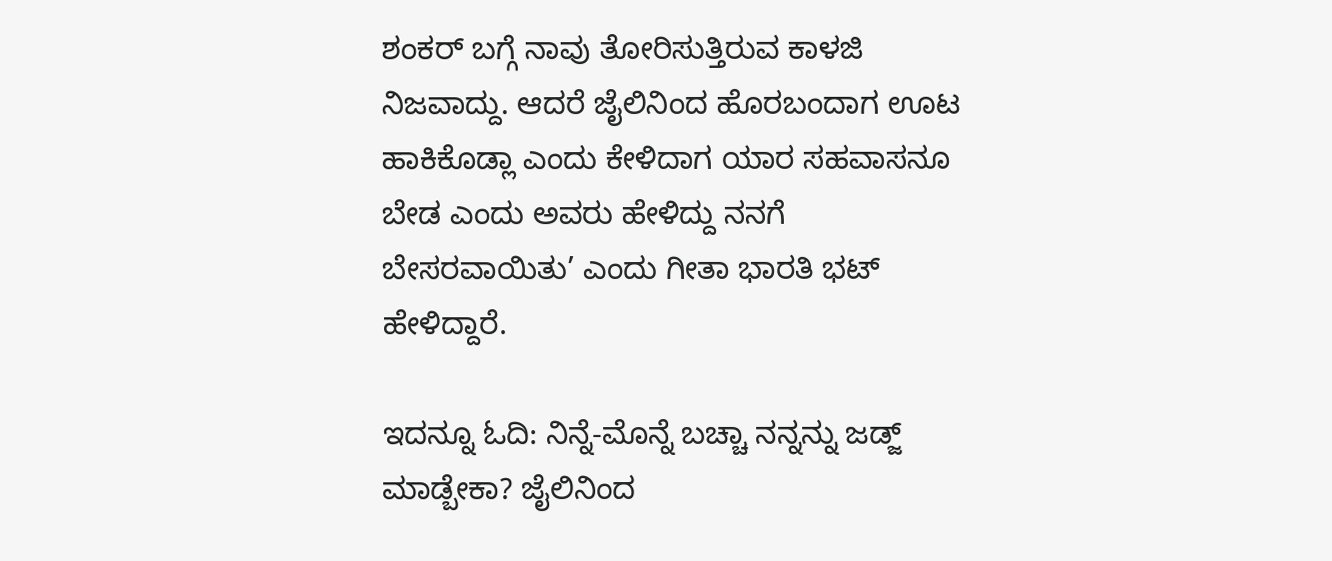ಶಂಕರ್ ಬಗ್ಗೆ ನಾವು ತೋರಿಸುತ್ತಿರುವ ಕಾಳಜಿ ನಿಜವಾದ್ದು. ಆದರೆ ಜೈಲಿನಿಂದ ಹೊರಬಂದಾಗ ಊಟ ಹಾಕಿಕೊಡ್ಲಾ ಎಂದು ಕೇಳಿದಾಗ ಯಾರ ಸಹವಾಸನೂ ಬೇಡ ಎಂದು ಅವರು ಹೇಳಿದ್ದು ನನಗೆ ಬೇಸರವಾಯಿತು’ ಎಂದು ಗೀತಾ ಭಾರತಿ ಭಟ್ ಹೇಳಿದ್ದಾರೆ.

ಇದನ್ನೂ ಓದಿ: ನಿನ್ನೆ-ಮೊನ್ನೆ ಬಚ್ಚಾ ನನ್ನನ್ನು ಜಡ್ಜ್ ಮಾಡ್ಬೇಕಾ? ಜೈಲಿನಿಂದ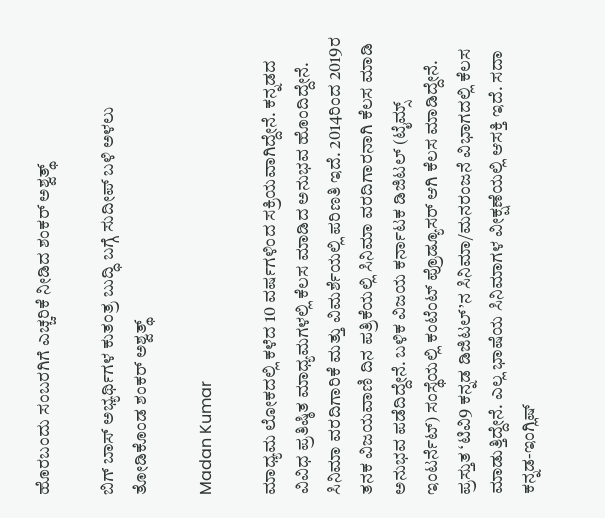ಹೊರಬಂದು ಸಂಬರಗಿಗೆ ಎಚ್ಚರಿಕೆ ನೀಡಿದ ಶಂಕರ್ ಅಶ್ವತ್ಥ್

ಬಿಗ್ ಬಾಸ್ ಅಭ್ಯರ್ಥಿಗಳ ಕುತಂತ್ರ ಬುದ್ಧಿ ಬಗ್ಗೆ ಸುದೀಪ್ ಬಳಿ ಅಳಲು ತೋಡಿಕೊಂಡ ಶಂಕರ್ ಅಶ್ವತ್ಥ್

Madan Kumar

ಮಾಧ್ಯಮ ಲೋಕದಲ್ಲಿ ಕಳೆದ 10 ವರ್ಷಗಳಿಂದ ಸಕ್ರಿಯವಾಗಿದ್ದೇನೆ. ಕನ್ನಡದ ವಿವಿಧ ಪ್ರತಿಷ್ಠಿತ ಮಾಧ್ಯಮಗಳಲ್ಲಿ ಕೆಲಸ ಮಾಡಿದ ಅನುಭವ ಹೊಂದಿದ್ದೇನೆ. ಸಿನಿಮಾ ವರದಿಗಾರಿಕೆ ಮತ್ತು ವಿಮರ್ಶೆಯಲ್ಲಿ ಪರಿಣತಿ ಇದೆ. 2014ರಿಂದ 2019ರ ತನಕ ವಿಜಯವಾಣಿ ದಿನ ಪತ್ರಿಕೆಯಲ್ಲಿ ಸಿನಿಮಾ ವರದಿಗಾರನಾಗಿ ಕೆಲಸ ಮಾಡಿ ಅನುಭವ ಪಡೆದಿದ್ದೇನೆ. ಬಳಿಕ ವಿಜಯ ಕರ್ನಾಟಕ ಡಿಜಿಟಲ್ (ಟೈಮ್ಸ್ ಇಂಟರ್ನೆಟ್) ಸಂಸ್ಥೆಯಲ್ಲಿ ಕಂಟೆಂಟ್ ಪ್ರೊಡ್ಯೂಸರ್ ಆಗಿ ಕೆಲಸ ಮಾಡಿದ್ದೇನೆ. ಪ್ರಸ್ತುತ ‘ಟಿವಿ9 ಕನ್ನಡ ಡಿಜಿಟಲ್’ನ ಸಿನಿಮಾ/ಮನರಂಜನೆ ವಿಭಾಗದಲ್ಲಿ ಕೆಲಸ ಮಾಡುತ್ತಿದ್ದೇನೆ. ಎಲ್ಲ ಭಾಷೆಯ ಸಿನಿಮಾಗಳ ವೀಕ್ಷಣೆಯಲ್ಲಿ ಆಸಕ್ತಿ ಇದೆ. ಸದಾ ಕನ್ನಡ-ಇಂಗ್ಲಿಷ್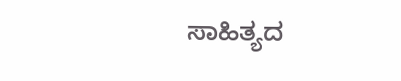ಸಾಹಿತ್ಯದ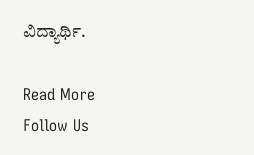ವಿದ್ಯಾರ್ಥಿ.

Read More
Follow Us